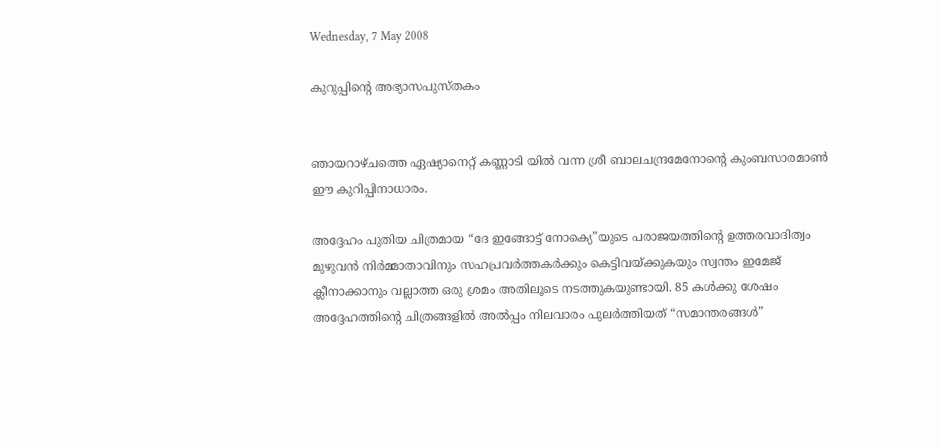Wednesday, 7 May 2008

കുറുപ്പിന്റെ അഭ്യാസപുസ്തകം


ഞായറാഴ്ചത്തെ ഏഷ്യാനെറ്റ് കണ്ണാടി യിൽ വന്ന ശ്രീ ബാലചന്ദ്രമേനോന്റെ കുംബസാരമാൺ ഈ കുറിപ്പിനാധാരം.

അദ്ദേഹം പുതിയ ചിത്രമായ “ദേ ഇങ്ങോട്ട് നോക്യെ”യുടെ പരാജയത്തിന്റെ ഉത്തരവാദിത്വം മുഴുവൻ നിർമ്മാതാവിനും സഹപ്രവർത്തകർക്കും കെട്ടിവയ്ക്കുകയും സ്വന്തം ഇമേജ് ക്ലീനാക്കാനും വല്ലാത്ത ഒരു ശ്രമം അതിലൂടെ നടത്തുകയുണ്ടായി. 85 കൾക്കു ശേഷം അദ്ദേഹത്തിന്റെ ചിത്രങ്ങളിൽ അൽ‌പ്പം നിലവാരം പുലർത്തിയത് “സമാന്തരങ്ങൾ”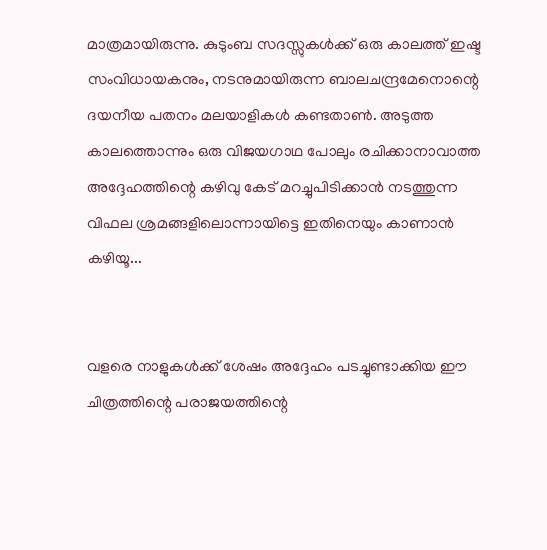മാത്രമായിരുന്നു. കുടുംബ സദസ്സുകൾക്ക് ഒരു കാലത്ത് ഇഷ്ട സംവിധായകനും, നടനുമായിരുന്ന ബാലചന്ദ്രമേനൊന്റെ ദയനീയ പതനം മലയാളികൾ കണ്ടതാൺ. അടുത്ത കാലത്തൊന്നും ഒരു വിജയഗാഥ പോലും രചിക്കാനാവാത്ത അദ്ദേഹത്തിന്റെ കഴിവു കേട് മറച്ചുപിടിക്കാൻ നടത്തുന്ന വിഫല ശ്രമങ്ങളിലൊന്നായിട്ടെ ഇതിനെയും കാണാൻ കഴിയൂ...


വളരെ നാളുകൾക്ക് ശേഷം അദ്ദേഹം പടച്ചുണ്ടാ‍ക്കിയ ഈ ചിത്രത്തിന്റെ പരാജയത്തിന്റെ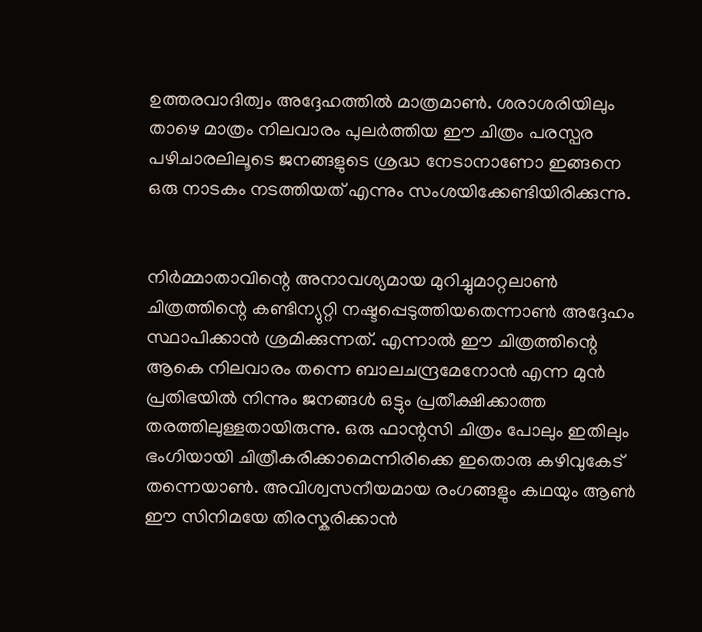ഉത്തരവാദിത്വം അദ്ദേഹത്തിൽ മാത്രമാൺ. ശരാശരിയിലും താഴെ മാത്രം നിലവാരം പുലർത്തിയ ഈ ചിത്രം പരസ്പര പഴിചാരലിലൂടെ ജനങ്ങളുടെ ശ്രദ്ധ നേടാനാണോ ഇങ്ങനെ ഒരു നാടകം നടത്തിയത് എന്നും സംശയിക്കേണ്ടിയിരിക്കുന്നു.


നിർമ്മാതാവിന്റെ അനാവശ്യമായ മുറിച്ചുമാറ്റലാൺ ചിത്രത്തിന്റെ കണ്ടിന്യുറ്റി നഷ്ടപ്പെടുത്തിയതെന്നാൺ അദ്ദേഹം സ്ഥാപിക്കാൻ ശ്രമിക്കുന്നത്. എന്നാൽ ഈ ചിത്രത്തിന്റെ ആകെ നിലവാരം തന്നെ ബാലചന്ദ്രമേനോൻ എന്ന മുൻ പ്രതിഭയിൽ നിന്നും ജനങ്ങൾ ഒട്ടും പ്രതീക്ഷിക്കാത്ത തരത്തിലുള്ളതായിരുന്നു. ഒരു ഫാന്റസി ചിത്രം പോലും ഇതിലും ഭംഗിയായി ചിത്രീകരിക്കാമെന്നിരിക്കെ ഇതൊരു കഴിവുകേട് തന്നെയാൺ. അവിശ്വസനീയമായ രംഗങ്ങളും കഥയും ആൺ ഈ സിനിമയേ തിരസ്കരിക്കാൻ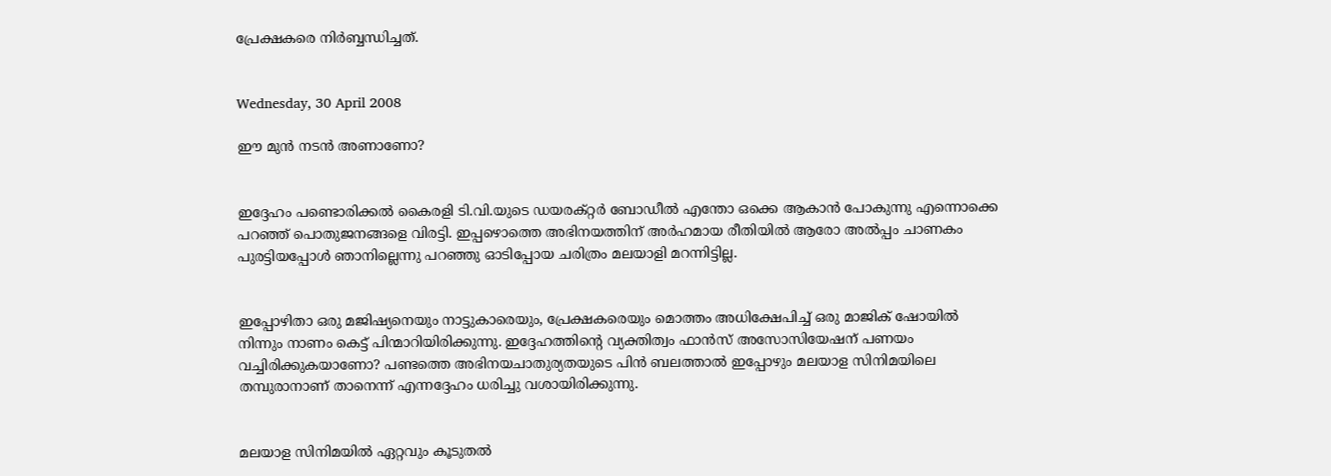പ്രേക്ഷകരെ നിർബ്ബന്ധിച്ചത്.


Wednesday, 30 April 2008

ഈ മുന്‍ നടന്‍ അണാണോ?


ഇദ്ദേഹം പണ്ടൊരിക്കല്‍ കൈരളി ടി.വി.യുടെ ഡയരക്റ്റര്‍ ബോഡീല്‍ എന്തോ ഒക്കെ ആകാന്‍ പോകുന്നു എന്നൊക്കെ പറഞ്ഞ് പൊതുജനങ്ങളെ വിരട്ടി. ഇപ്പഴൊത്തെ അഭിനയത്തിന് അര്‍ഹമാ‍യ രീതിയില്‍ ആരോ അല്‍പ്പം ചാണകം പുരട്ടിയപ്പോള്‍ ഞാനില്ലെന്നു പറഞ്ഞു ഓടിപ്പോയ ചരിത്രം മലയാളി മറന്നിട്ടില്ല.


ഇപ്പോഴിതാ ഒരു മജിഷ്യനെയും നാട്ടുകാരെയും, പ്രേക്ഷകരെയും മൊത്തം അധിക്ഷേപിച്ച് ഒരു മാജിക് ഷോയില്‍ നിന്നും നാണം കെട്ട് പിന്മാറിയിരിക്കുന്നു. ഇദ്ദേഹത്തിന്റെ വ്യക്തിത്വം ഫാന്‍സ് അസോസിയേഷന് പണയം വച്ചിരിക്കുകയാണോ? പണ്ടത്തെ അഭിനയചാതുര്യതയുടെ പിന്‍ ബലത്താ‍ല്‍ ഇപ്പോഴും മലയാള സിനിമയിലെ തമ്പുരാനാണ് താനെന്ന് എന്നദ്ദേഹം ധരിച്ചു വശായിരിക്കുന്നു.


മലയാള സിനിമയില്‍ ഏറ്റവും കൂടുതല്‍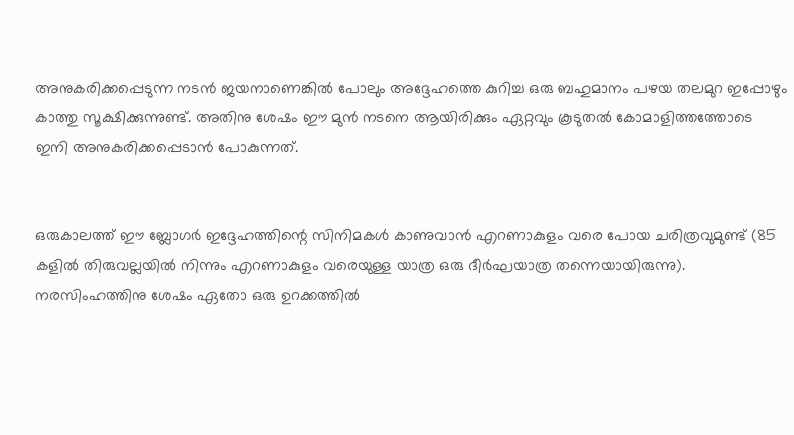അനുകരിക്കപ്പെടുന്ന നടന്‍ ജയനാണെങ്കില്‍ പോലും അദ്ദേഹത്തെ കുറിച്ച ഒരു ബഹുമാനം പഴയ തലമുറ ഇപ്പോഴും കാത്തു സൂക്ഷിക്കുന്നുണ്ട്. അതിനു ശേഷം ഈ മുന്‍ നടനെ ആയിരിക്കും ഏറ്റവും കൂടുതല്‍ കോമാളിത്തത്തോടെ ഇനി അനുകരിക്കപ്പെടാന്‍ പോകുന്നത്.


ഒരുകാലത്ത് ഈ ബ്ലോഗര്‍ ഇദ്ദേഹത്തിന്റെ സിനിമകള്‍ കാണുവാന്‍ എറണാകുളം വരെ പോയ ചരിത്രവുമുണ്ട് (85 കളില്‍ തിരുവല്ലയില്‍ നിന്നും എറണാകുളം വരെയുള്ള യാത്ര ഒരു ദീര്‍ഘയാത്ര തന്നെയായിരുന്നു). നരസിംഹത്തിനു ശേഷം ഏതോ ഒരു ഉറക്കത്തില്‍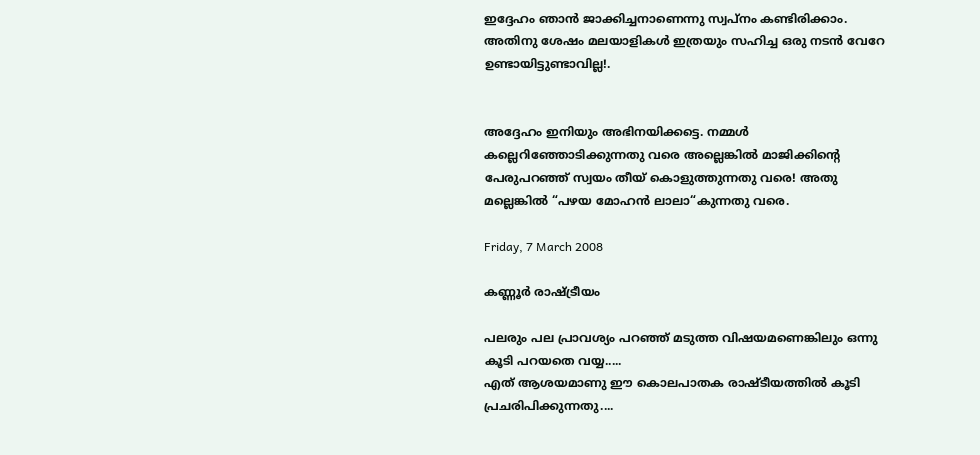ഇദ്ദേഹം ഞാന്‍ ജാക്കിച്ചനാണെന്നു സ്വപ്നം കണ്ടിരിക്കാം. അതിനു ശേഷം മലയാളികള്‍ ഇത്രയും സഹിച്ച ഒരു നടന്‍ വേറേ ഉണ്ടായിട്ടുണ്ടാവില്ല!.


അദ്ദേഹം ഇനിയും അഭിനയിക്കട്ടെ. നമ്മള്‍ കല്ലെറിഞ്ഞോടിക്കുന്നതു വരെ അല്ലെങ്കില്‍ മാജിക്കിന്റെ പേരുപറഞ്ഞ് സ്വയം തീയ് കൊളുത്തുന്നതു വരെ! അതു മല്ലെങ്കില്‍ “പഴയ മോഹന്‍ ലാലാ“കുന്നതു വരെ.

Friday, 7 March 2008

കണ്ണൂര്‍ രാഷ്ട്രീയം

പലരും പല പ്രാവശ്യം പറഞ്ഞ് മടുത്ത വിഷയമണെങ്കിലും ഒന്നു കൂടി പറയതെ വയ്യ.....
എത് ആശയമാണു ഈ കൊലപാതക രാഷ്ടീയത്തില്‍ കൂടി പ്രചരിപിക്കുന്നതു....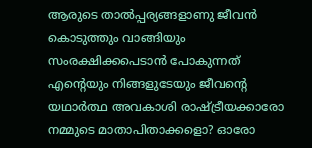ആരുടെ താല്‍പ്പര്യങ്ങളാണു ജീവന്‍ കൊടുത്തും വാങ്ങിയും സംരക്ഷിക്കപെടാന്‍ പോകുന്നത്
എന്റെയും നിങ്ങളുടേയും ജീവന്റെ യഥാര്‍ത്ഥ അവകാശി രാഷ്ട്രീയക്കാരോ നമ്മുടെ മാതാപിതാക്കളൊ? ഓരോ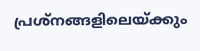പ്രശ്നങ്ങളിലെയ്ക്കും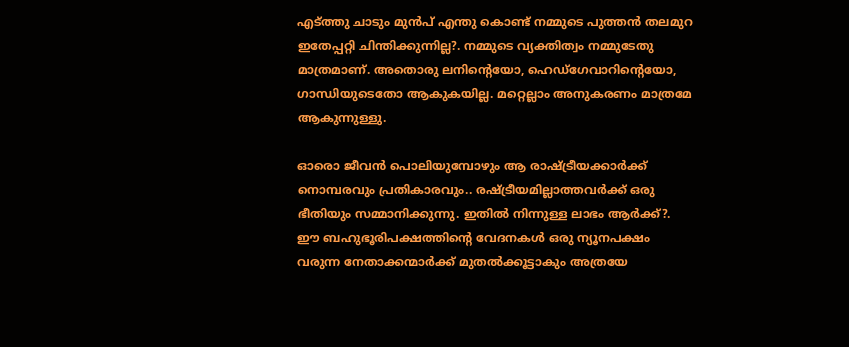എട്ത്തു ചാടും മുന്‍പ് എന്തു കൊണ്ട് നമ്മുടെ പുത്തന്‍ തലമുറ ഇതേപ്പറ്റി ചിന്തിക്കുന്നില്ല?. നമ്മുടെ വ്യക്തിത്വം നമ്മുടേതു മാത്രമാണ്. അതൊരു ലനിന്റെയോ, ഹെഡ്ഗേവാറിന്റെയോ, ഗാന്ധിയുടെതോ ആകുകയില്ല. മറ്റെല്ലാം അനുകരണം മാത്രമേ ആകുന്നുള്ളു.

ഓരൊ ജീവന്‍ പൊലിയുമ്പോഴും ആ രാഷ്ട്രീയക്കാര്‍ക്ക് നൊമ്പരവും പ്രതികാരവും.. രഷ്ട്രീയമില്ലാത്തവര്‍ക്ക് ഒരു ഭീതിയും സമ്മാനിക്കുന്നു. ഇതില്‍ നിന്നുള്ള ലാഭം ആര്‍ക്ക്?. ഈ ബഹുഭൂരിപക്ഷത്തിന്റെ വേദനകള്‍ ഒരു ന്യൂനപക്ഷം വരുന്ന നേതാക്കന്മാര്‍ക്ക് മുതല്‍ക്കൂട്ടാകും അത്രയേ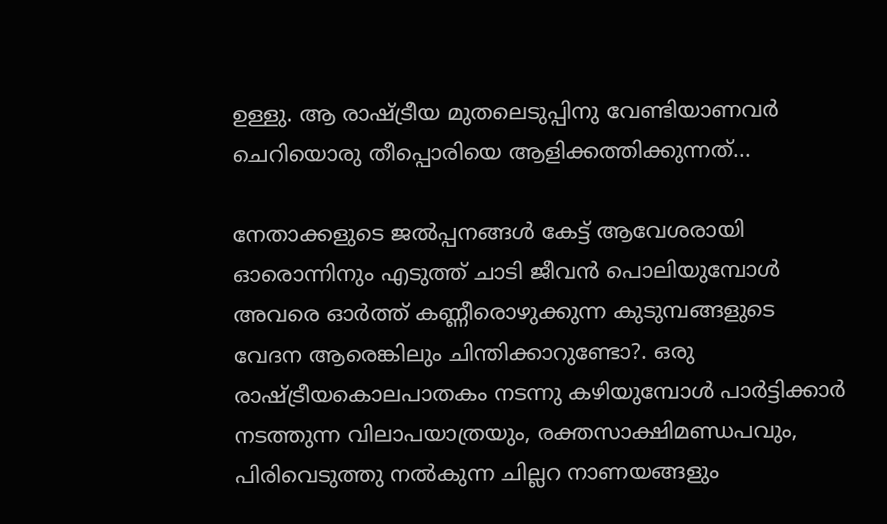ഉള്ളു. ആ രാഷ്ട്രീയ മുതലെടുപ്പിനു വേണ്ടിയാണവര്‍ ചെറിയൊരു തീപ്പൊരിയെ ആളിക്കത്തിക്കുന്നത്...

നേതാ‍ക്കളുടെ ജല്‍പ്പനങ്ങള്‍ കേട്ട് ആവേശരായി ഓരൊന്നിനും എടുത്ത് ചാടി ജീവന്‍ പൊലിയുമ്പോള്‍ അവരെ ഓര്‍ത്ത് കണ്ണീരൊഴുക്കുന്ന കുടുമ്പങ്ങളുടെ വേദന ആരെങ്കിലും ചിന്തിക്കാറുണ്ടോ?. ഒരു രാഷ്ട്രീയകൊലപാതകം നടന്നു കഴിയുമ്പോള്‍ പാര്‍ട്ടിക്കാര്‍ നടത്തുന്ന വിലാപയാത്രയും, രക്തസാക്ഷിമണ്ഡപവും, പിരിവെടുത്തു നല്‍കുന്ന ചില്ലറ നാണയങ്ങളും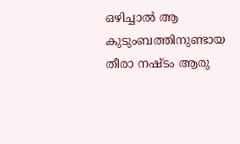ഒഴിച്ചാല്‍ ആ കുടുംബത്തിനുണ്ടായ തീരാ നഷ്ടം ആരു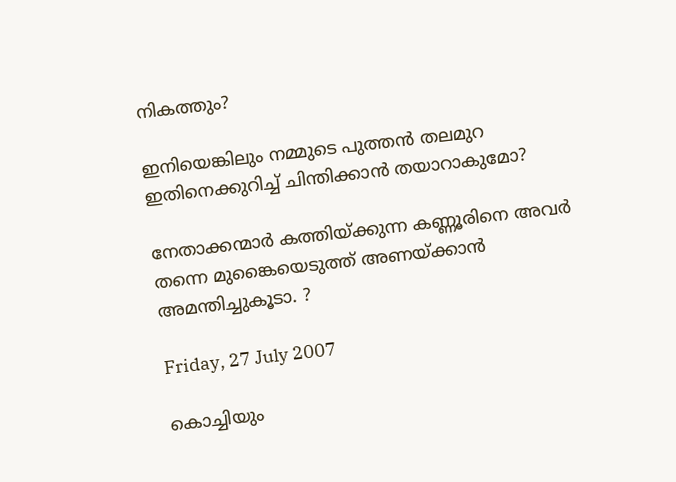നികത്തും?

ഇനിയെങ്കിലും നമ്മുടെ പുത്തന്‍ തലമുറ ഇതിനെക്കുറിച്ച് ചിന്തിക്കാന്‍ തയാറാകുമോ?

നേതാക്കന്മാര്‍ കത്തിയ്ക്കുന്ന കണ്ണൂരിനെ അവര്‍ തന്നെ മുങ്കൈയെടുത്ത് അണയ്ക്കാന്‍ അമന്തിച്ചുകൂടാ. ?

Friday, 27 July 2007

കൊച്ചിയും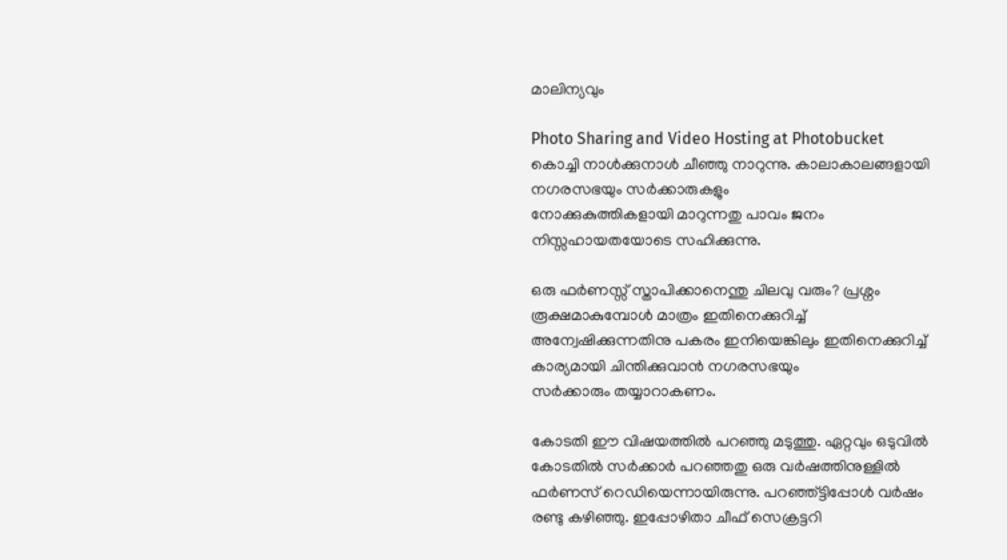മാലിന്യവും

Photo Sharing and Video Hosting at Photobucket
കൊച്ചി നാള്‍ക്കുനാള്‍ ചീഞ്ഞു നാറുന്നു. കാലാകാലങ്ങളായി നഗരസഭയും സര്‍ക്കാരുകളും
നോക്കുകുത്തികളായി മാറുന്നതു പാവം ജനം നിസ്സഹായതയോടെ സഹിക്കുന്നു.

ഒരു ഫര്‍ണസ്സ് സ്താപിക്കാനെന്തു ചിലവു വരും? പ്രശ്നം രൂക്ഷമാകുമ്പോള്‍ മാത്രം ഇതിനെക്കുറിച്ച് അന്വേഷിക്കുന്നതിനു പകരം ഇനിയെങ്കിലും ഇതിനെക്കുറിച്ച് കാര്യമായി ചിന്തിക്കുവാന്‍ നഗരസഭയും
സര്‍ക്കാരും തയ്യാറാകണം.

കോടതി ഈ വിഷയത്തില്‍ പറഞ്ഞു മടുത്തു. ഏറ്റവും ഒടുവില്‍ കോടതില്‍ സര്‍ക്കാര്‍ പറഞ്ഞതു ഒരു വര്‍ഷത്തിനുള്ളില്‍ ഫര്‍ണസ് റെഡിയെന്നായിരുന്നു. പറഞ്ഞ്ട്ടിപ്പോള്‍ വര്‍ഷം രണ്ടു കഴിഞ്ഞു. ഇപ്പോഴിതാ ചീഫ് സെക്രട്ടറി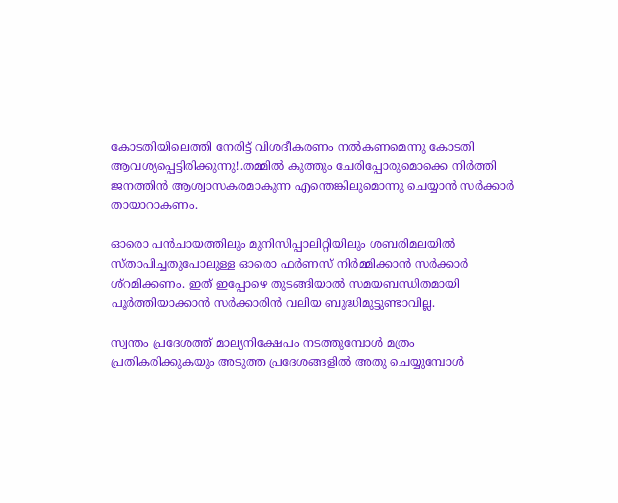കോടതിയിലെത്തി നേരിട്ട് വിശദീകരണം നല്‍കണമെന്നു കോടതി ആവശ്യപ്പെട്ടിരിക്കുന്നു!.തമ്മില്‍ കുത്തും ചേരിപ്പോരുമൊക്കെ നിര്‍ത്തി ജനത്തിന്‍ ആശ്വാസകരമാകുന്ന എന്തെങ്കിലുമൊന്നു ചെയ്യാന്‍ സര്‍ക്കാര്‍ തായാറാകണം.

ഓരൊ പന്‍ചായത്തിലും മുനിസിപ്പാലിറ്റിയിലും ശബരിമലയില്‍ സ്താപിച്ചതുപോലുള്ള ഓരൊ ഫര്‍ണസ് നിര്‍മ്മിക്കാന്‍ സര്‍ക്കാര്‍ ശ്റമിക്കണം. ഇത് ഇപ്പോഴെ തുടങ്ങിയാല്‍ സമയബന്ധിതമായി പൂര്‍ത്തിയാക്കാന്‍ സര്‍ക്കാരിന്‍ വലിയ ബുദ്ധിമുട്ടുണ്ടാവില്ല.

സ്വന്തം പ്രദേശത്ത് മാല്യനിക്ഷേപം നടത്തുമ്പോള്‍ മത്രം പ്രതികരിക്കുകയും അടുത്ത പ്രദേശങ്ങളില്‍ അതു ചെയ്യുമ്പോള്‍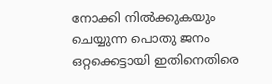നോക്കി നില്‍ക്കുകയും ചെയ്യുന്ന പൊതു ജനം ഒറ്റക്കെട്ടായി ഇതിനെതിരെ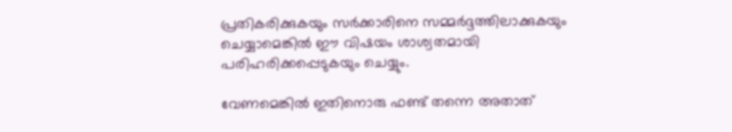പ്രതികരിക്കുകയും സര്‍ക്കാരിനെ സമ്മര്‍ദ്ദത്തിലാക്കുകയും ചെയ്യാമെങ്കില്‍ ഈ വിഷയം ശാശ്വതമായി പരിഹരിക്കപ്പെടുകയും ചെയ്യും.

വേണമെങ്കില്‍ ഇതിനൊരു ഫണ്ട് തന്നെ അതാത്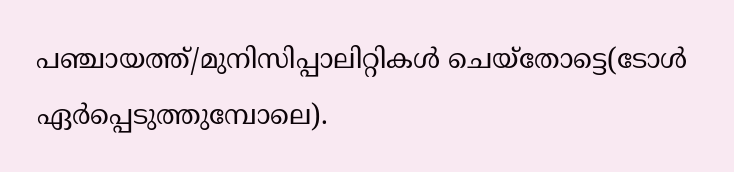പഞ്ചായത്ത്/മുനിസിപ്പാലിറ്റികള്‍ ചെയ്തോട്ടെ(ടോള്‍ ഏര്‍പ്പെടുത്തുമ്പോലെ).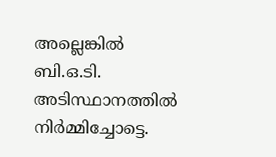അല്ലെങ്കില്‍ ബി.ഒ.ടി. അടിസ്ഥാനത്തില്‍ നിര്‍മ്മിച്ചോട്ടെ.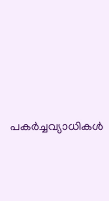പകര്‍ച്ചവ്യാധികള്‍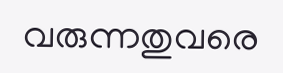വരുന്നതുവരെ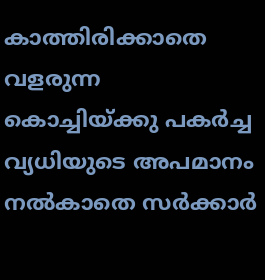കാത്തിരിക്കാതെ വളരുന്ന കൊച്ചിയ്ക്കു പകര്‍ച്ച വ്യധിയുടെ അപമാനം നല്‍കാതെ സര്‍ക്കാര്‍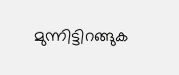മുന്നിട്ടിറങ്ങുക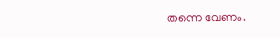തന്നെ വേണം.